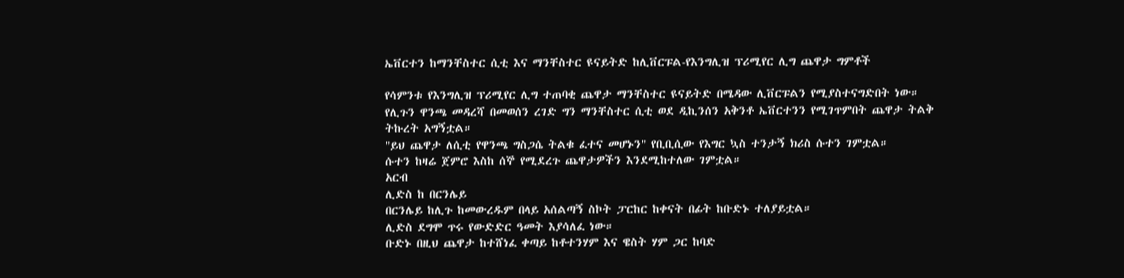ኤቨርተን ከማንቸስተር ሲቲ እና ማንቸስተር ዩናይትድ ከሊቨርፑል-የእንግሊዝ ፕሪሚየር ሊግ ጨዋታ ግምቶች

የሳምንቱ የእንግሊዝ ፕሪሚየር ሊግ ተጠባቂ ጨዋታ ማንቸስተር ዩናይትድ በሜዳው ሊቨርፑልን የሚያስተናግድበት ነው።
የሊጉን ዋንጫ መዳረሻ በመወሰን ረገድ ግን ማንቸስተር ሲቲ ወደ ዲኪንሰን አቅንቶ ኤቨርተንን የሚገጥምበት ጨዋታ ትልቅ ትኩረት አግኝቷል።
"ይህ ጨዋታ ለሲቲ የዋንጫ ግስጋሴ ትልቁ ፈተና መሆኑን" የቢቢሲው የእግር ኳስ ተንታኝ ክሪስ ሱተን ገምቷል።
ሱተን ከዛሬ ጀምሮ እስከ ሰኞ የሚደረጉ ጨዋታዎችን እንደሚከተለው ገምቷል።
አርብ
ሊድስ ከ በርንሌይ
በርንሌይ ከሊጉ ከመውረዱም በላይ አሰልጣኝ ስኮት ፓርከር ከቀናት በፊት ከቡድኑ ተለያይቷል።
ሊድስ ደግሞ ጥሩ የውድድር ዓመት እያሳለፈ ነው።
ቡድኑ በዚህ ጨዋታ ከተሸነፈ ቀጣይ ከቶተንሃም እና ዌስት ሃም ጋር ከባድ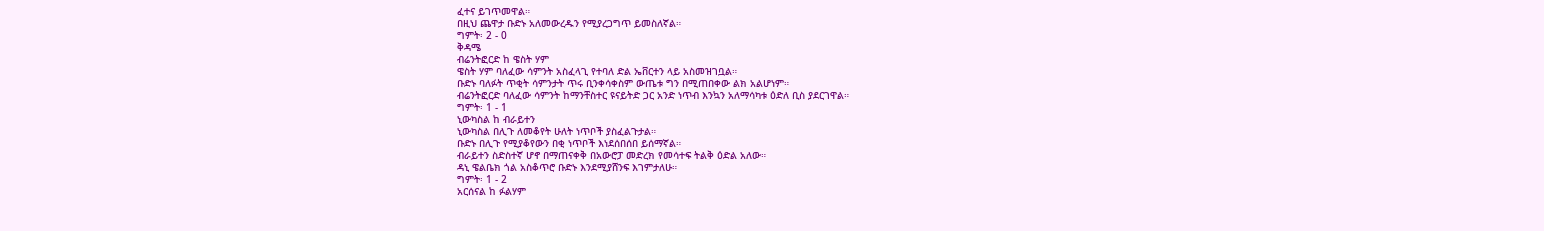ፈተና ይገጥመዋል።
በዚህ ጨዋታ ቡድኑ አለመውረዱን የሚያረጋግጥ ይመስለኛል።
ግምት፡ 2 - 0
ቅዳሜ
ብሬንትፎርድ ከ ዌስት ሃም
ዌስት ሃም ባለፈው ሳምንት አስፈላጊ የተባለ ድል ኤቨርተን ላይ አስመዝገቧል።
ቡድኑ ባለፉት ጥቂት ሳምንታት ጥሩ ቢንቀሳቀስም ውጤቱ ግን በሚጠበቀው ልክ አልሆነም።
ብሬንትፎርድ ባለፈው ሳምንት ከማንቸስተር ዩናይትድ ጋር አንድ ነጥብ እንኳን አለማሳካቱ ዕድለ ቢስ ያደርገዋል።
ግምት፡ 1 - 1
ኒውካስል ከ ብራይተን
ኒውካስል በሊጉ ለመቆየት ሁለት ነጥቦች ያስፈልጉታል።
ቡድኑ በሊጉ የሚያቆየውን በቂ ነጥቦች እነደሰበሰበ ይሰማኛል።
ብራይተን ስድስተኛ ሆኖ በማጠናቀቅ በአውሮፓ መድረክ የመሳተፍ ትልቅ ዕድል አለው።
ዳኒ ዌልቤክ ጎል አስቆጥሮ ቡድኑ እንደሚያሸንፍ እገምታለሁ።
ግምት፡ 1 - 2
አርሰናል ከ ፉልሃም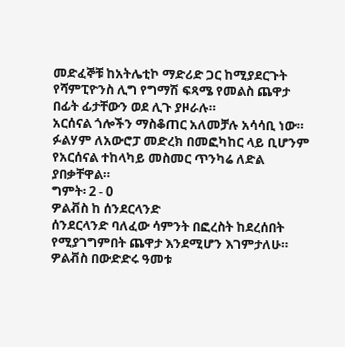መድፈኞቹ ከአትሌቲኮ ማድሪድ ጋር ከሚያደርጉት የሻምፒዮንስ ሊግ የግማሽ ፍጻሜ የመልስ ጨዋታ በፊት ፊታቸውን ወደ ሊጉ ያዞራሉ።
አርሰናል ጎሎችን ማስቆጠር አለመቻሉ አሳሳቢ ነው።
ፉልሃም ለአውሮፓ መድረክ በመፎካከር ላይ ቢሆንም የአርሰናል ተከላካይ መስመር ጥንካሬ ለድል ያበቃቸዋል።
ግምት፡ 2 - 0
ዎልቭስ ከ ሰንደርላንድ
ሰንደርላንድ ባለፈው ሳምንት በፎረስት ከደረሰበት የሚያገግምበት ጨዋታ እንደሚሆን እገምታለሁ።
ዎልቭስ በውድድሩ ዓመቱ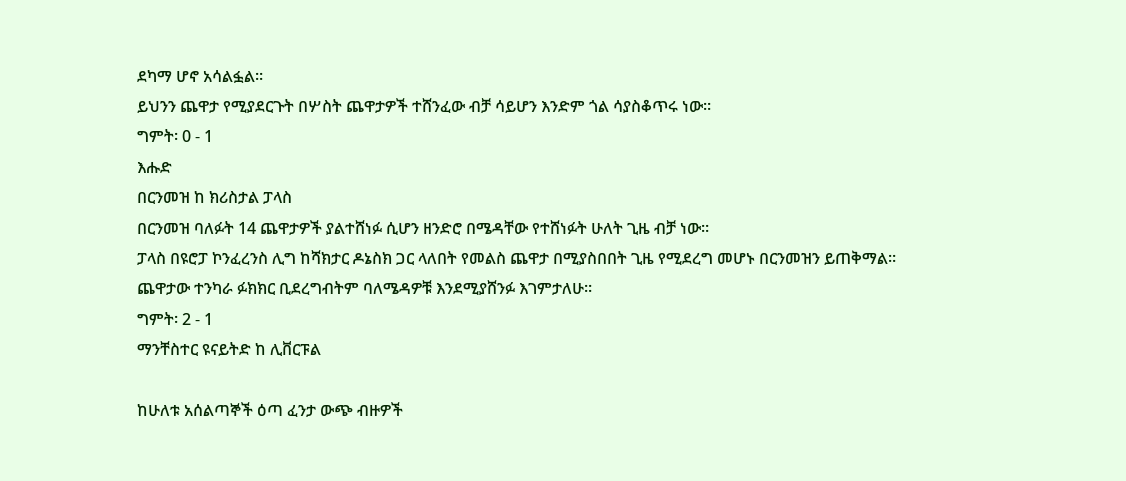ደካማ ሆኖ አሳልፏል።
ይህንን ጨዋታ የሚያደርጉት በሦስት ጨዋታዎች ተሸንፈው ብቻ ሳይሆን እንድም ጎል ሳያስቆጥሩ ነው።
ግምት፡ 0 - 1
እሑድ
በርንመዝ ከ ክሪስታል ፓላስ
በርንመዝ ባለፉት 14 ጨዋታዎች ያልተሸነፉ ሲሆን ዘንድሮ በሜዳቸው የተሸነፉት ሁለት ጊዜ ብቻ ነው።
ፓላስ በዩሮፓ ኮንፈረንስ ሊግ ከሻክታር ዶኔስክ ጋር ላለበት የመልስ ጨዋታ በሚያስበበት ጊዜ የሚደረግ መሆኑ በርንመዝን ይጠቅማል።
ጨዋታው ተንካራ ፉክክር ቢደረግብትም ባለሜዳዎቹ እንደሚያሸንፉ እገምታለሁ።
ግምት፡ 2 - 1
ማንቸስተር ዩናይትድ ከ ሊቨርፑል

ከሁለቱ አሰልጣኞች ዕጣ ፈንታ ውጭ ብዙዎች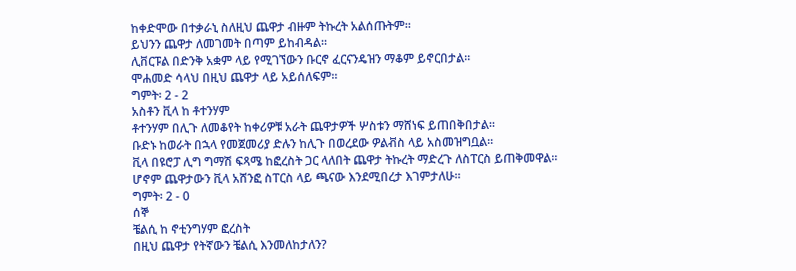ከቀድሞው በተቃራኒ ስለዚህ ጨዋታ ብዙም ትኩረት አልሰጡትም።
ይህንን ጨዋታ ለመገመት በጣም ይከብዳል።
ሊቨርፑል በድንቅ አቋም ላይ የሚገኘውን ቡርኖ ፈርናንዴዝን ማቆም ይኖርበታል።
ሞሐመድ ሳላህ በዚህ ጨዋታ ላይ አይሰለፍም።
ግምት፡ 2 - 2
አስቶን ቪላ ከ ቶተንሃም
ቶተንሃም በሊጉ ለመቆየት ከቀሪዎቹ አራት ጨዋታዎች ሦስቱን ማሸነፍ ይጠበቅበታል።
ቡድኑ ከወራት በኋላ የመጀመሪያ ድሉን ከሊጉ በወረደው ዎልቭስ ላይ አስመዝግቧል።
ቪላ በዩሮፓ ሊግ ግማሽ ፍጻሜ ከፎረስት ጋር ላለበት ጨዋታ ትኩረት ማድረጉ ለስፐርስ ይጠቅመዋል።
ሆኖም ጨዋታውን ቪላ አሸንፎ ስፐርስ ላይ ጫናው እንደሚበረታ እገምታለሁ።
ግምት፡ 2 - 0
ሰኞ
ቼልሲ ከ ኖቲንግሃም ፎረስት
በዚህ ጨዋታ የትኛውን ቼልሲ እንመለከታለን?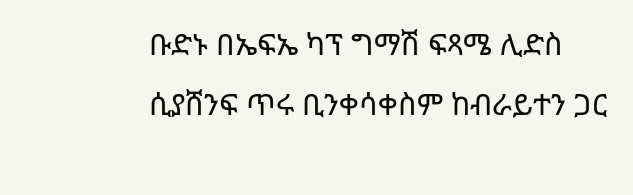ቡድኑ በኤፍኤ ካፕ ግማሽ ፍጻሜ ሊድስ ሲያሸንፍ ጥሩ ቢንቀሳቀስም ከብራይተን ጋር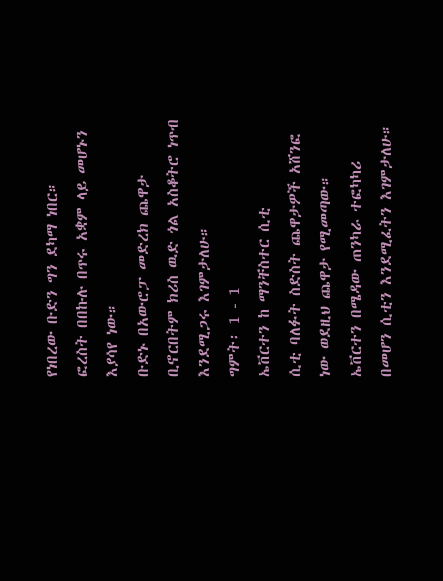የነበረው ቡድን ግን ደካማ ነበር።
ፎረስት በበኩሉ በጥሩ አቋም ላይ መሆኑን እያሳየ ነው።
ቡድኑ በአውሮፓ መድረክ ጨዋታ ቢኖርበትም ክሪስ ዉድ ጎል አስቆትሮ ነጥብ እንደሚጋሩ እገምታለሁ።
ግምት፡ 1 - 1
ኤቨርተን ከ ማንቸስተር ሲቲ
ሲቲ ባለፉት ስድስት ጨዋታዎች አሸንፎ ነው ወደዚህ ጨዋታ የሚመጣው።
ኤቨርተን በሜዳው ጠንካራ ተፎካካሪ በመሆን ሲቲን እንደሚፈትን እገምታለሁ።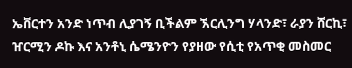ኤቨርተን አንድ ነጥብ ሊያገኝ ቢችልም ኧርሊንግ ሃላንድ፣ ራያን ሸርኪ፣ ዠርሚን ዶኩ እና አንቶኒ ሴሜንዮን የያዘው የሲቲ የአጥቂ መስመር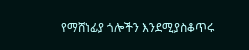የማሸነፊያ ጎሎችን እንደሚያስቆጥሩ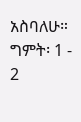አስባለሁ።
ግምት፡ 1 - 2